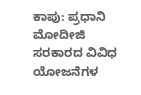ಕಾಪು: ಪ್ರಧಾನಿ ಮೋದೀಜಿ ಸರಕಾರದ ವಿವಿಧ ಯೋಜನೆಗಳ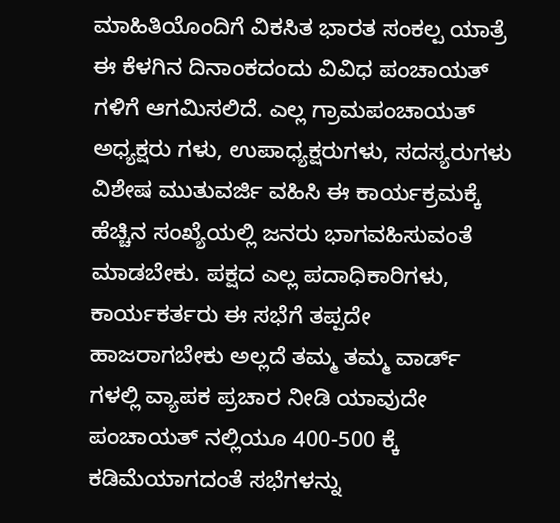ಮಾಹಿತಿಯೊಂದಿಗೆ ವಿಕಸಿತ ಭಾರತ ಸಂಕಲ್ಪ ಯಾತ್ರೆ ಈ ಕೆಳಗಿನ ದಿನಾಂಕದಂದು ವಿವಿಧ ಪಂಚಾಯತ್ ಗಳಿಗೆ ಆಗಮಿಸಲಿದೆ. ಎಲ್ಲ ಗ್ರಾಮಪಂಚಾಯತ್ ಅಧ್ಯಕ್ಷರು ಗಳು, ಉಪಾಧ್ಯಕ್ಷರುಗಳು, ಸದಸ್ಯರುಗಳು ವಿಶೇಷ ಮುತುವರ್ಜಿ ವಹಿಸಿ ಈ ಕಾರ್ಯಕ್ರಮಕ್ಕೆ ಹೆಚ್ಚಿನ ಸಂಖ್ಯೆಯಲ್ಲಿ ಜನರು ಭಾಗವಹಿಸುವಂತೆ ಮಾಡಬೇಕು. ಪಕ್ಷದ ಎಲ್ಲ ಪದಾಧಿಕಾರಿಗಳು, ಕಾರ್ಯಕರ್ತರು ಈ ಸಭೆಗೆ ತಪ್ಪದೇ ಹಾಜರಾಗಬೇಕು ಅಲ್ಲದೆ ತಮ್ಮ ತಮ್ಮ ವಾರ್ಡ್ ಗಳಲ್ಲಿ ವ್ಯಾಪಕ ಪ್ರಚಾರ ನೀಡಿ ಯಾವುದೇ ಪಂಚಾಯತ್ ನಲ್ಲಿಯೂ 400-500 ಕ್ಕೆ ಕಡಿಮೆಯಾಗದಂತೆ ಸಭೆಗಳನ್ನು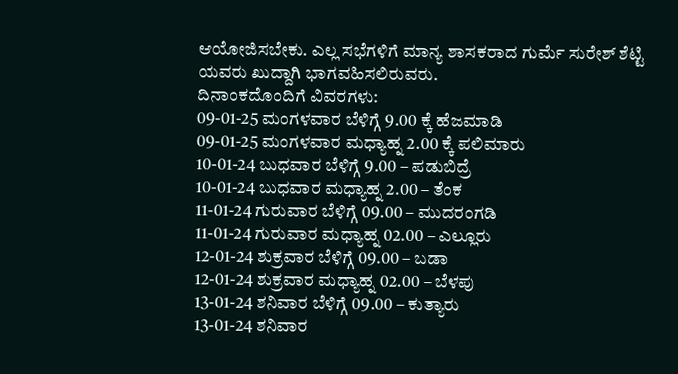ಆಯೋಜಿಸಬೇಕು. ಎಲ್ಲ ಸಭೆಗಳಿಗೆ ಮಾನ್ಯ ಶಾಸಕರಾದ ಗುರ್ಮೆ ಸುರೇಶ್ ಶೆಟ್ಟಿ ಯವರು ಖುದ್ದಾಗಿ ಭಾಗವಹಿಸಲಿರುವರು.
ದಿನಾಂಕದೊಂದಿಗೆ ವಿವರಗಳು:
09-01-25 ಮಂಗಳವಾರ ಬೆಳಿಗ್ಗೆ 9.00 ಕ್ಕೆ ಹೆಜಮಾಡಿ
09-01-25 ಮಂಗಳವಾರ ಮಧ್ಯಾಹ್ನ 2.00 ಕ್ಕೆ ಪಲಿಮಾರು
10-01-24 ಬುಧವಾರ ಬೆಳಿಗ್ಗೆ 9.00 – ಪಡುಬಿದ್ರೆ
10-01-24 ಬುಧವಾರ ಮಧ್ಯಾಹ್ನ 2.00 – ತೆಂಕ
11-01-24 ಗುರುವಾರ ಬೆಳಿಗ್ಗೆ 09.00 – ಮುದರಂಗಡಿ
11-01-24 ಗುರುವಾರ ಮಧ್ಯಾಹ್ನ 02.00 – ಎಲ್ಲೂರು
12-01-24 ಶುಕ್ರವಾರ ಬೆಳಿಗ್ಗೆ 09.00 – ಬಡಾ
12-01-24 ಶುಕ್ರವಾರ ಮಧ್ಯಾಹ್ನ 02.00 – ಬೆಳಪು
13-01-24 ಶನಿವಾರ ಬೆಳಿಗ್ಗೆ 09.00 – ಕುತ್ಯಾರು
13-01-24 ಶನಿವಾರ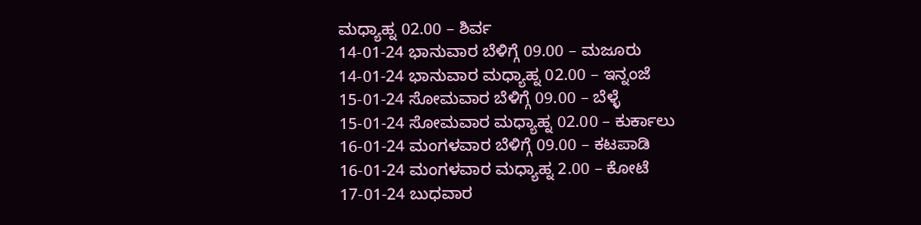ಮಧ್ಯಾಹ್ನ 02.00 – ಶಿರ್ವ
14-01-24 ಭಾನುವಾರ ಬೆಳಿಗ್ಗೆ 09.00 – ಮಜೂರು
14-01-24 ಭಾನುವಾರ ಮಧ್ಯಾಹ್ನ 02.00 – ಇನ್ನಂಜೆ
15-01-24 ಸೋಮವಾರ ಬೆಳಿಗ್ಗೆ 09.00 – ಬೆಳ್ಳೆ
15-01-24 ಸೋಮವಾರ ಮಧ್ಯಾಹ್ನ 02.00 – ಕುರ್ಕಾಲು
16-01-24 ಮಂಗಳವಾರ ಬೆಳಿಗ್ಗೆ 09.00 – ಕಟಪಾಡಿ
16-01-24 ಮಂಗಳವಾರ ಮಧ್ಯಾಹ್ನ 2.00 – ಕೋಟೆ
17-01-24 ಬುಧವಾರ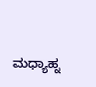ಮಧ್ಯಾಹ್ನ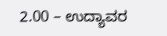2.00 – ಉದ್ಯಾವರ